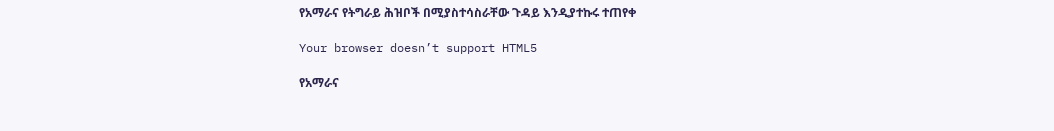የአማራና የትግራይ ሕዝቦች በሚያስተሳስራቸው ጉዳይ እንዲያተኩሩ ተጠየቀ

Your browser doesn’t support HTML5

የአማራና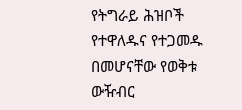የትግራይ ሕዝቦች የተዋለዱና የተጋመዱ በመሆናቸው የወቅቱ ውዥብር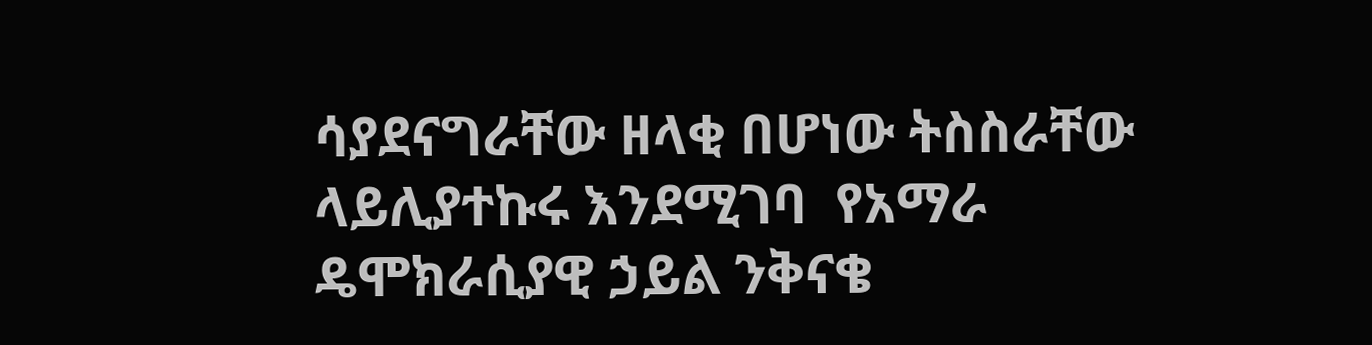ሳያደናግራቸው ዘላቂ በሆነው ትስስራቸው ላይሊያተኩሩ እንደሚገባ  የአማራ ዴሞክራሲያዊ ኃይል ንቅናቄ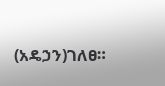(አዴኃን)ገለፀ።